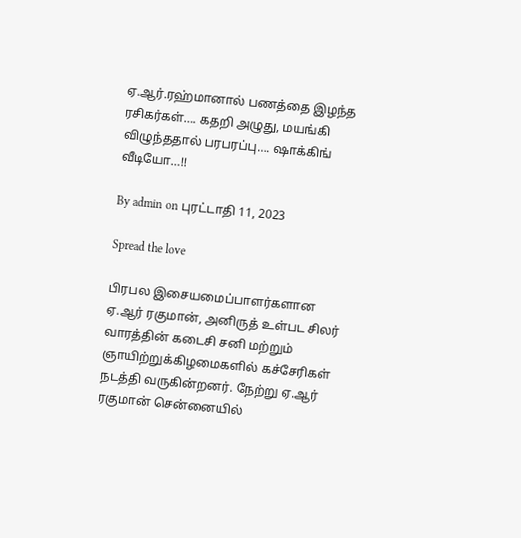ஏ.ஆர்.ரஹ்மானால் பணத்தை இழந்த ரசிகர்கள்…. கதறி அழுது, மயங்கி விழுந்ததால் பரபரப்பு…. ஷாக்கிங் வீடியோ…!!

By admin on புரட்டாதி 11, 2023

Spread the love

பிரபல இசையமைப்பாளர்களான ஏ.ஆர் ரகுமான், அனிருத் உள்பட சிலர் வாரத்தின் கடைசி சனி மற்றும் ஞாயிற்றுக்கிழமைகளில் கச்சேரிகள் நடத்தி வருகின்றனர். நேற்று ஏ.ஆர் ரகுமான் சென்னையில்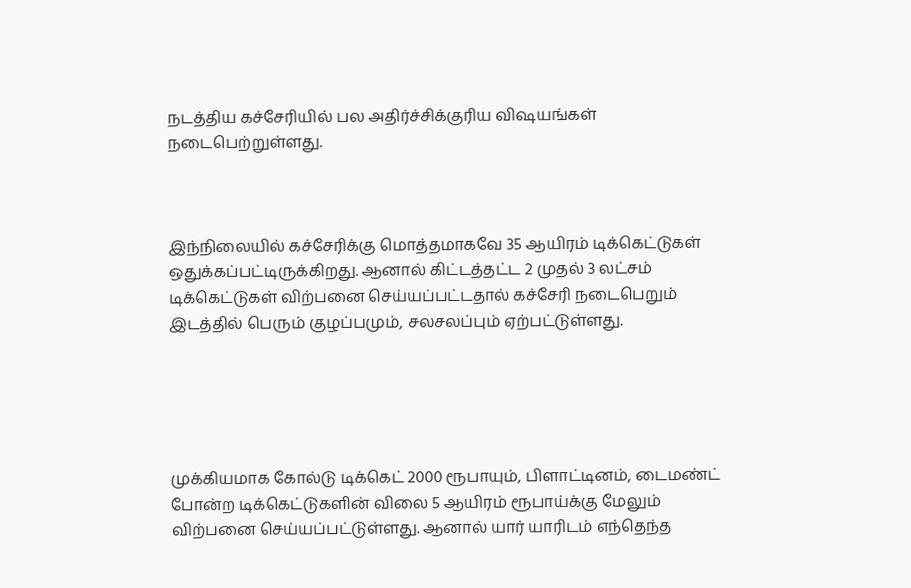நடத்திய கச்சேரியில் பல அதிர்ச்சிக்குரிய விஷயங்கள் நடைபெற்றுள்ளது.



இந்நிலையில் கச்சேரிக்கு மொத்தமாகவே 35 ஆயிரம் டிக்கெட்டுகள் ஒதுக்கப்பட்டிருக்கிறது. ஆனால் கிட்டத்தட்ட 2 முதல் 3 லட்சம் டிக்கெட்டுகள் விற்பனை செய்யப்பட்டதால் கச்சேரி நடைபெறும் இடத்தில் பெரும் குழப்பமும், சலசலப்பும் ஏற்பட்டுள்ளது.





முக்கியமாக கோல்டு டிக்கெட் 2000 ரூபாயும், பிளாட்டினம், டைமண்ட் போன்ற டிக்கெட்டுகளின் விலை 5 ஆயிரம் ரூபாய்க்கு மேலும் விற்பனை செய்யப்பட்டுள்ளது. ஆனால் யார் யாரிடம் எந்தெந்த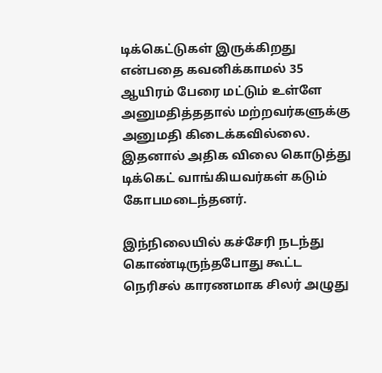டிக்கெட்டுகள் இருக்கிறது என்பதை கவனிக்காமல் 35 ஆயிரம் பேரை மட்டும் உள்ளே அனுமதித்ததால் மற்றவர்களுக்கு அனுமதி கிடைக்கவில்லை. இதனால் அதிக விலை கொடுத்து டிக்கெட் வாங்கியவர்கள் கடும் கோபமடைந்தனர்.

இந்நிலையில் கச்சேரி நடந்து கொண்டிருந்தபோது கூட்ட நெரிசல் காரணமாக சிலர் அழுது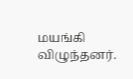மயங்கி விழுந்தனர்.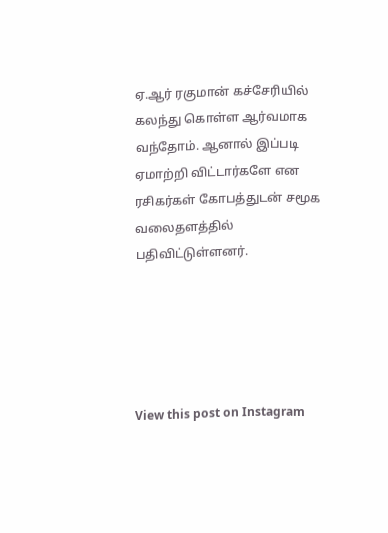ஏ.ஆர் ரகுமான் கச்சேரியில் கலந்து கொள்ள ஆர்வமாக வந்தோம். ஆனால் இப்படி ஏமாற்றி விட்டார்களே என ரசிகர்கள் கோபத்துடன் சமூக வலைதளத்தில் பதிவிட்டுள்ளனர்.





View this post on Instagram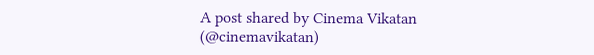A post shared by Cinema Vikatan (@cinemavikatan)